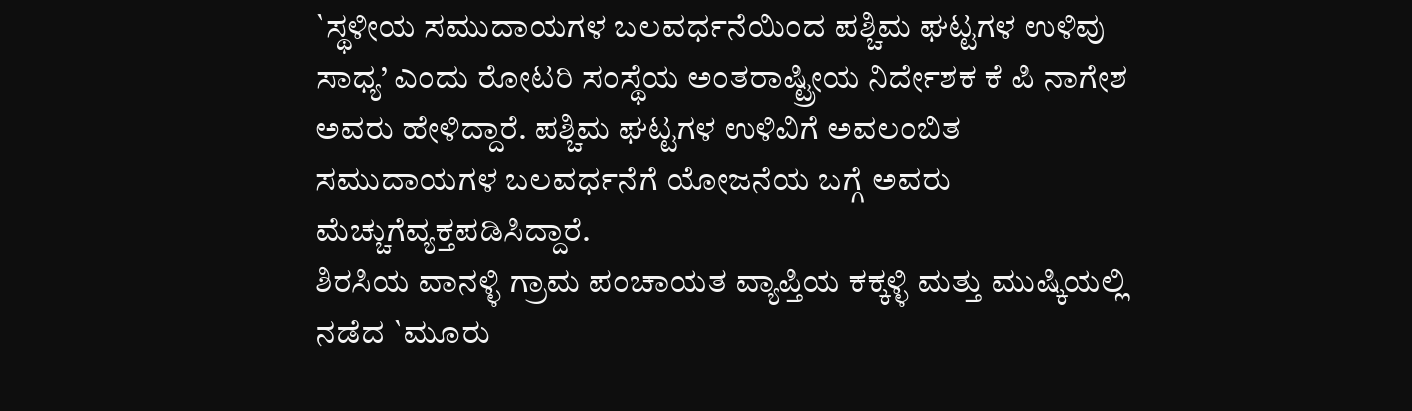`ಸ್ಥಳೀಯ ಸಮುದಾಯಗಳ ಬಲವರ್ಧನೆಯಿಂದ ಪಶ್ಚಿಮ ಘಟ್ಟಗಳ ಉಳಿವು ಸಾಧ್ಯ’ ಎಂದು ರೋಟರಿ ಸಂಸ್ಥೆಯ ಅಂತರಾಷ್ಟ್ರೀಯ ನಿರ್ದೇಶಕ ಕೆ ಪಿ ನಾಗೇಶ ಅವರು ಹೇಳಿದ್ದಾರೆ. ಪಶ್ಚಿಮ ಘಟ್ಟಗಳ ಉಳಿವಿಗೆ ಅವಲಂಬಿತ ಸಮುದಾಯಗಳ ಬಲವರ್ಧನೆಗೆ ಯೋಜನೆಯ ಬಗ್ಗೆ ಅವರು ಮೆಚ್ಚುಗೆವ್ಯಕ್ತಪಡಿಸಿದ್ದಾರೆ.
ಶಿರಸಿಯ ವಾನಳ್ಳಿ ಗ್ರಾಮ ಪಂಚಾಯತ ವ್ಯಾಪ್ತಿಯ ಕಕ್ಕಳ್ಳಿ ಮತ್ತು ಮುಷ್ಕಿಯಲ್ಲಿ ನಡೆದ `ಮೂರು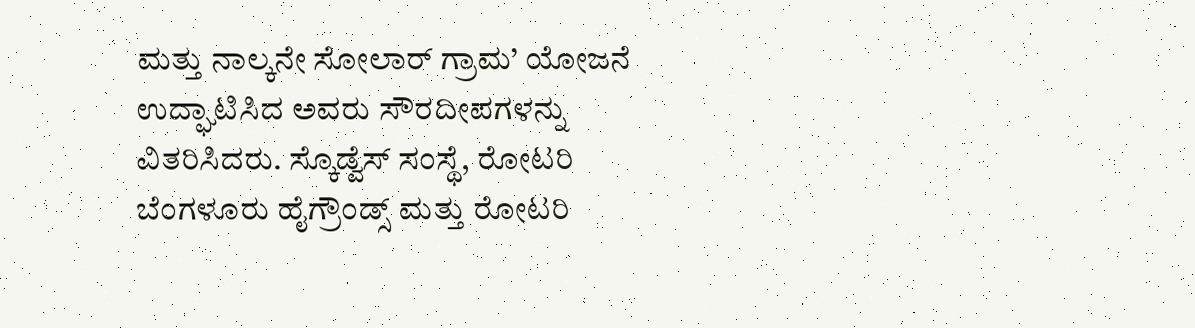ಮತ್ತು ನಾಲ್ಕನೇ ಸೋಲಾರ್ ಗ್ರಾಮ’ ಯೋಜನೆ ಉದ್ಘಾಟಿಸಿದ ಅವರು ಸೌರದೀಪಗಳನ್ನು ವಿತರಿಸಿದರು. ಸ್ಕೊಡ್ವೆಸ್ ಸಂಸ್ಥೆ, ರೋಟರಿ ಬೆಂಗಳೂರು ಹೈಗ್ರೌಂಡ್ಸ್ ಮತ್ತು ರೋಟರಿ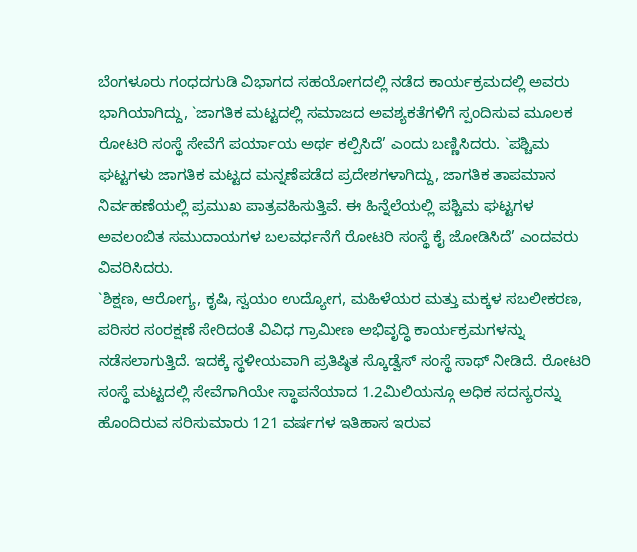ಬೆಂಗಳೂರು ಗಂಧದಗುಡಿ ವಿಭಾಗದ ಸಹಯೋಗದಲ್ಲಿ ನಡೆದ ಕಾರ್ಯಕ್ರಮದಲ್ಲಿ ಅವರು ಭಾಗಿಯಾಗಿದ್ದು, `ಜಾಗತಿಕ ಮಟ್ಟದಲ್ಲಿ ಸಮಾಜದ ಅವಶ್ಯಕತೆಗಳಿಗೆ ಸ್ಪಂದಿಸುವ ಮೂಲಕ ರೋಟರಿ ಸಂಸ್ಥೆ ಸೇವೆಗೆ ಪರ್ಯಾಯ ಅರ್ಥ ಕಲ್ಪಿಸಿದೆ’ ಎಂದು ಬಣ್ಣಿಸಿದರು. `ಪಶ್ಚಿಮ ಘಟ್ಟಗಳು ಜಾಗತಿಕ ಮಟ್ಟದ ಮನ್ನಣೆಪಡೆದ ಪ್ರದೇಶಗಳಾಗಿದ್ದು, ಜಾಗತಿಕ ತಾಪಮಾನ ನಿರ್ವಹಣೆಯಲ್ಲಿ ಪ್ರಮುಖ ಪಾತ್ರವಹಿಸುತ್ತಿವೆ. ಈ ಹಿನ್ನೆಲೆಯಲ್ಲಿ ಪಶ್ಚಿಮ ಘಟ್ಟಗಳ ಅವಲಂಬಿತ ಸಮುದಾಯಗಳ ಬಲವರ್ಧನೆಗೆ ರೋಟರಿ ಸಂಸ್ಥೆ ಕೈ ಜೋಡಿಸಿದೆ’ ಎಂದವರು ವಿವರಿಸಿದರು.
`ಶಿಕ್ಷಣ, ಆರೋಗ್ಯ, ಕೃಷಿ, ಸ್ವಯಂ ಉದ್ಯೋಗ, ಮಹಿಳೆಯರ ಮತ್ತು ಮಕ್ಕಳ ಸಬಲೀಕರಣ, ಪರಿಸರ ಸಂರಕ್ಷಣೆ ಸೇರಿದಂತೆ ವಿವಿಧ ಗ್ರಾಮೀಣ ಅಭಿವೃದ್ಧಿ ಕಾರ್ಯಕ್ರಮಗಳನ್ನು ನಡೆಸಲಾಗುತ್ತಿದೆ. ಇದಕ್ಕೆ ಸ್ಥಳೀಯವಾಗಿ ಪ್ರತಿಷ್ಠಿತ ಸ್ಕೊಡ್ವೆಸ್ ಸಂಸ್ಥೆ ಸಾಥ್ ನೀಡಿದೆ. ರೋಟರಿ ಸಂಸ್ಥೆ ಮಟ್ಟದಲ್ಲಿ ಸೇವೆಗಾಗಿಯೇ ಸ್ಥಾಪನೆಯಾದ 1.2ಮಿಲಿಯನ್ಗೂ ಅಧಿಕ ಸದಸ್ಯರನ್ನು ಹೊಂದಿರುವ ಸರಿಸುಮಾರು 121 ವರ್ಷಗಳ ಇತಿಹಾಸ ಇರುವ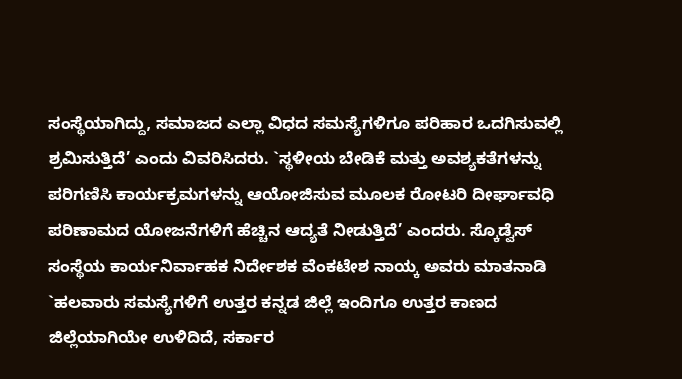ಸಂಸ್ಥೆಯಾಗಿದ್ದು, ಸಮಾಜದ ಎಲ್ಲಾ ವಿಧದ ಸಮಸ್ಯೆಗಳಿಗೂ ಪರಿಹಾರ ಒದಗಿಸುವಲ್ಲಿ ಶ್ರಮಿಸುತ್ತಿದೆ’ ಎಂದು ವಿವರಿಸಿದರು. `ಸ್ಥಳೀಯ ಬೇಡಿಕೆ ಮತ್ತು ಅವಶ್ಯಕತೆಗಳನ್ನು ಪರಿಗಣಿಸಿ ಕಾರ್ಯಕ್ರಮಗಳನ್ನು ಆಯೋಜಿಸುವ ಮೂಲಕ ರೋಟರಿ ದೀರ್ಘಾವಧಿ ಪರಿಣಾಮದ ಯೋಜನೆಗಳಿಗೆ ಹೆಚ್ಚಿನ ಆದ್ಯತೆ ನೀಡುತ್ತಿದೆ’ ಎಂದರು. ಸ್ಕೊಡ್ವೆಸ್ ಸಂಸ್ಥೆಯ ಕಾರ್ಯನಿರ್ವಾಹಕ ನಿರ್ದೇಶಕ ವೆಂಕಟೇಶ ನಾಯ್ಕ ಅವರು ಮಾತನಾಡಿ `ಹಲವಾರು ಸಮಸ್ಯೆಗಳಿಗೆ ಉತ್ತರ ಕನ್ನಡ ಜಿಲ್ಲೆ ಇಂದಿಗೂ ಉತ್ತರ ಕಾಣದ ಜಿಲ್ಲೆಯಾಗಿಯೇ ಉಳಿದಿದೆ, ಸರ್ಕಾರ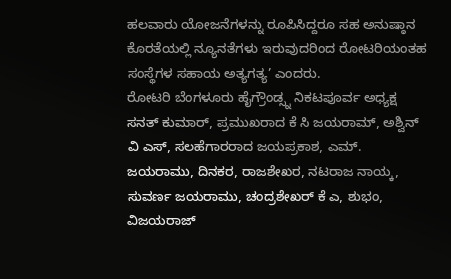ಹಲವಾರು ಯೋಜನೆಗಳನ್ನು ರೂಪಿಸಿದ್ದರೂ ಸಹ ಅನುಷ್ಠಾನ ಕೊರತೆಯಲ್ಲಿ ನ್ಯೂನತೆಗಳು ಇರುವುದರಿಂದ ರೋಟರಿಯಂತಹ ಸಂಸ್ಥೆಗಳ ಸಹಾಯ ಅತ್ಯಗತ್ಯ’ ಎಂದರು.
ರೋಟರಿ ಬೆಂಗಳೂರು ಹೈಗ್ರೌಂಡ್ಸ್ನ ನಿಕಟಪೂರ್ವ ಅಧ್ಯಕ್ಷ ಸನತ್ ಕುಮಾರ್, ಪ್ರಮುಖರಾದ ಕೆ ಸಿ ಜಯರಾಮ್, ಅಶ್ವಿನ್ ವಿ ಎಸ್, ಸಲಹೆಗಾರರಾದ ಜಯಪ್ರಕಾಶ, ಎಮ್. ಜಯರಾಮು, ದಿನಕರ, ರಾಜಶೇಖರ, ನಟರಾಜ ನಾಯ್ಕ, ಸುವರ್ಣ ಜಯರಾಮು, ಚಂದ್ರಶೇಖರ್ ಕೆ ಎ, ಶುಭಂ, ವಿಜಯರಾಜ್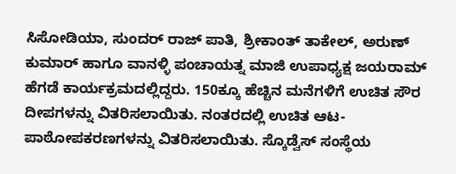ಸಿಸೋಡಿಯಾ, ಸುಂದರ್ ರಾಜ್ ಪಾತಿ, ಶ್ರೀಕಾಂತ್ ತಾಕೇಲ್, ಅರುಣ್ ಕುಮಾರ್ ಹಾಗೂ ವಾನಳ್ಳಿ ಪಂಚಾಯತ್ನ ಮಾಜಿ ಉಪಾಧ್ಯಕ್ಷ ಜಯರಾಮ್ ಹೆಗಡೆ ಕಾರ್ಯಕ್ರಮದಲ್ಲಿದ್ದರು. 150ಕ್ಕೂ ಹೆಚ್ಚಿನ ಮನೆಗಳಿಗೆ ಉಚಿತ ಸೌರ ದೀಪಗಳನ್ನು ವಿತರಿಸಲಾಯಿತು. ನಂತರದಲ್ಲಿ ಉಚಿತ ಆಟ-ಪಾಠೋಪಕರಣಗಳನ್ನು ವಿತರಿಸಲಾಯಿತು. ಸ್ಕೊಡ್ವೆಸ್ ಸಂಸ್ಥೆಯ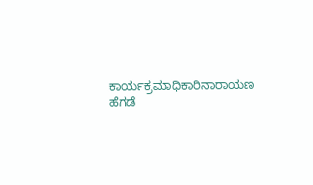ಕಾರ್ಯಕ್ರಮಾಧಿಕಾರಿನಾರಾಯಣ ಹೆಗಡೆ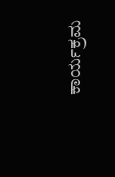ಕಾರ್ಯಕ್ರಮ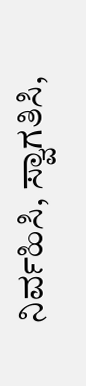ನಿರ್ವಹಿಸಿ, ಸ್ವಾಗತಿಸಿ,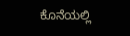ಕೊನೆಯಲ್ಲಿ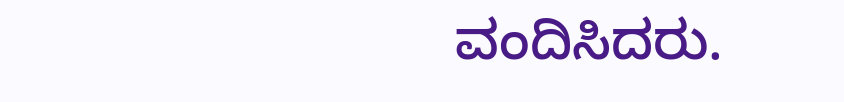ವಂದಿಸಿದರು.